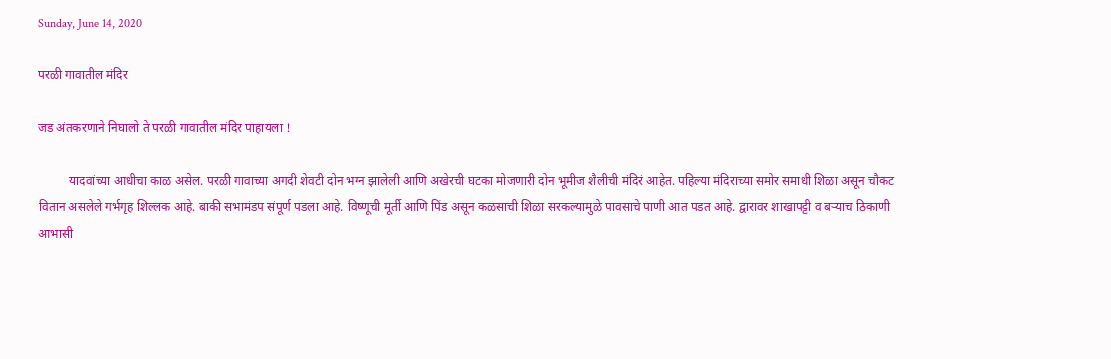Sunday, June 14, 2020

परळी गावातील मंदिर

जड अंतकरणाने निघालो ते परळी गावातील मंदिर पाहायला !

          यादवांच्या आधीचा काळ असेल. परळी गावाच्या अगदी शेवटी दोन भग्न झालेली आणि अखेरची घटका मोजणारी दोन भूमीज शैलीची मंदिरं आहेत. पहिल्या मंदिराच्या समोर समाधी शिळा असून चौकट वितान असलेले गर्भगृह शिल्लक आहे. बाकी सभामंडप संपूर्ण पडला आहे. विष्णूची मूर्ती आणि पिंड असून कळसाची शिळा सरकल्यामुळे पावसाचे पाणी आत पडत आहे. द्वारावर शाखापट्टी व बऱ्याच ठिकाणी आभासी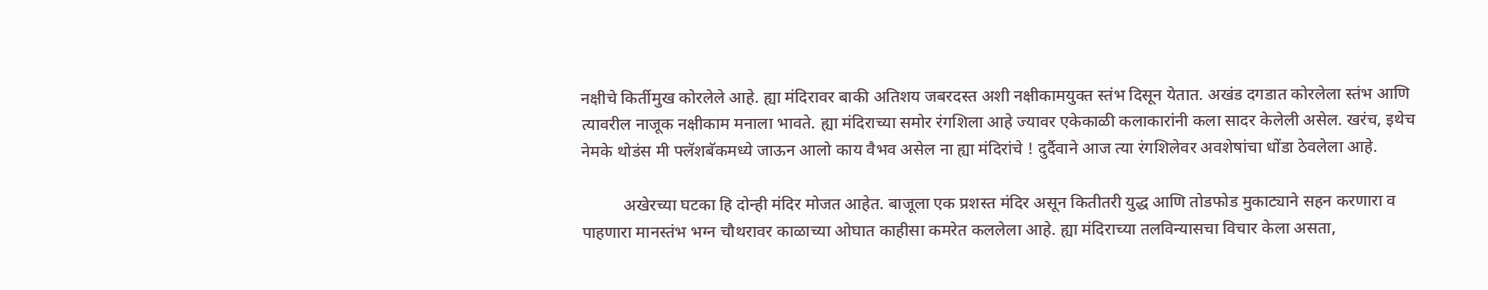नक्षीचे किर्तीमुख कोरलेले आहे. ह्या मंदिरावर बाकी अतिशय जबरदस्त अशी नक्षीकामयुक्त स्तंभ दिसून येतात. अखंड दगडात कोरलेला स्तंभ आणि त्यावरील नाजूक नक्षीकाम मनाला भावते. ह्या मंदिराच्या समोर रंगशिला आहे ज्यावर एकेकाळी कलाकारांनी कला सादर केलेली असेल. खरंच, इथेच नेमके थोडंस मी फ्लॅशबॅकमध्ये जाऊन आलो काय वैभव असेल ना ह्या मंदिरांचे ! दुर्दैवाने आज त्या रंगशिलेवर अवशेषांचा धोंडा ठेवलेला आहे.

          अखेरच्या घटका हि दोन्ही मंदिर मोजत आहेत. बाजूला एक प्रशस्त मंदिर असून कितीतरी युद्ध आणि तोडफोड मुकाट्याने सहन करणारा व पाहणारा मानस्तंभ भग्न चौथरावर काळाच्या ओघात काहीसा कमरेत कललेला आहे. ह्या मंदिराच्या तलविन्यासचा विचार केला असता,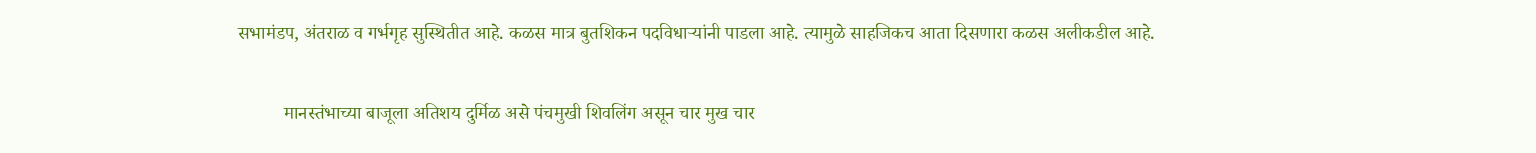सभामंडप, अंतराळ व गर्भगृह सुस्थितीत आहे. कळस मात्र बुतशिकन पदविधाऱ्यांनी पाडला आहे. त्यामुळे साहजिकच आता दिसणारा कळस अलीकडील आहे.

          मानस्तंभाच्या बाजूला अतिशय दुर्मिळ असे पंचमुखी शिवलिंग असून चार मुख चार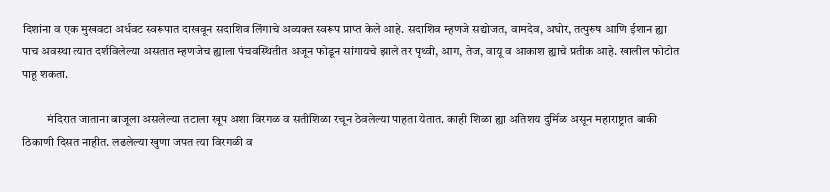दिशांना व एक मुखवटा अर्धवट स्वरूपात दाखवून सदाशिव लिंगाचे अव्यक्त स्वरूप प्राप्त केले आहे. सदाशिव म्हणजे सद्योजत, वामदेव, अघोर, तत्पुरुष आणि ईशान ह्या पाच अवस्था त्यात दर्शविलेल्या असतात म्हणजेच ह्याला पंचवस्थितीत अजून फोडून सांगायचे झाले तर पृथ्वी, आग, तेज, वायू व आकाश ह्याचे प्रतीक आहे. खालील फोटोत पाहू शकता.

          मंदिरात जाताना बाजूला असलेल्या तटाला खूप अशा विरगळ व सतीशिळा रचून ठेवलेल्या पाहता येतात. काही शिळा ह्या अतिशय दुर्मिळ असून महाराष्ट्रात बाकी ठिकाणी दिसत नाहीत. लढलेल्या खुणा जपत त्या विरगळी व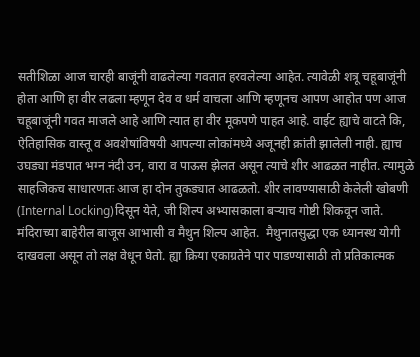सतीशिळा आज चारही बाजूंनी वाढलेल्या गवतात हरवलेल्या आहेत. त्यावेळी शत्रू चहूबाजूंनी होता आणि हा वीर लढला म्हणून देव व धर्म वाचला आणि म्हणूनच आपण आहोत पण आज चहूबाजूंनी गवत माजले आहे आणि त्यात हा वीर मूकपणे पाहत आहे. वाईट ह्याचे वाटते कि, ऐतिहासिक वास्तू व अवशेषांविषयी आपल्या लोकांमध्ये अजूनही क्रांती झालेली नाही. ह्याच उघड्या मंडपात भग्न नंदी उन, वारा व पाऊस झेलत असून त्याचे शीर आढळत नाहीत. त्यामुळे साहजिकच साधारणतः आज हा दोन तुकड्यात आढळतो. शीर लावण्यासाठी केलेली खोबणी (Internal Locking)दिसून येते, जी शिल्प अभ्यासकाला बऱ्याच गोष्टी शिकवून जाते. मंदिराच्या बाहेरील बाजूस आभासी व मैथुन शिल्प आहेत.  मैथुनातसुद्धा एक ध्यानस्थ योगी दाखवला असून तो लक्ष वेधून घेतो. ह्या क्रिया एकाग्रतेने पार पाडण्यासाठी तो प्रतिकात्मक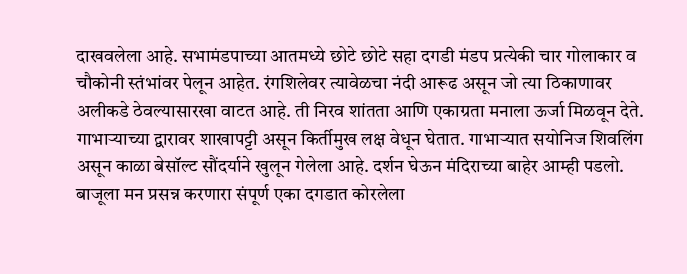दाखवलेला आहे. सभामंडपाच्या आतमध्ये छोटे छोटे सहा दगडी मंडप प्रत्येकी चार गोलाकार व चौकोनी स्तंभांवर पेलून आहेत. रंगशिलेवर त्यावेळचा नंदी आरूढ असून जो त्या ठिकाणावर अलीकडे ठेवल्यासारखा वाटत आहे. ती निरव शांतता आणि एकाग्रता मनाला ऊर्जा मिळवून देते. गाभाऱ्याच्या द्वारावर शाखापट्टी असून किर्तीमुख लक्ष वेधून घेतात. गाभाऱ्यात सयोनिज शिवलिंग असून काळा बेसॉल्ट सौंदर्याने खुलून गेलेला आहे. दर्शन घेऊन मंदिराच्या बाहेर आम्ही पडलो. बाजूला मन प्रसन्न करणारा संपूर्ण एका दगडात कोरलेला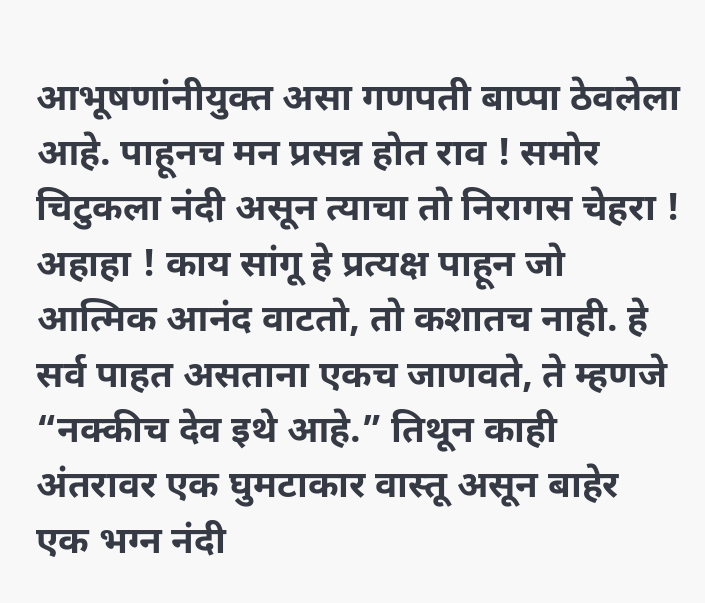आभूषणांनीयुक्त असा गणपती बाप्पा ठेवलेला आहे. पाहूनच मन प्रसन्न होत राव ! समोर चिटुकला नंदी असून त्याचा तो निरागस चेहरा ! अहाहा ! काय सांगू हे प्रत्यक्ष पाहून जो आत्मिक आनंद वाटतो, तो कशातच नाही. हे सर्व पाहत असताना एकच जाणवते, ते म्हणजे  “नक्कीच देव इथे आहे.” तिथून काही अंतरावर एक घुमटाकार वास्तू असून बाहेर एक भग्न नंदी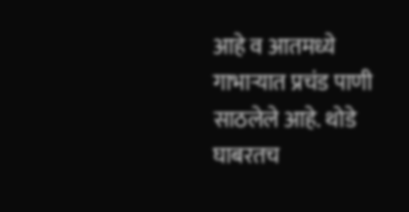आहे व आतमध्ये गाभाऱ्यात प्रचंड पाणी साठलेले आहे. थोडे घाबरतच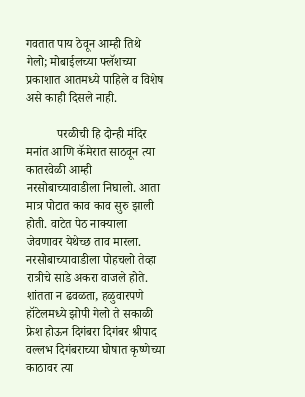गवतात पाय ठेवून आम्ही तिथे गेलो; मोबाईलच्या फ्लॅशच्या प्रकाशात आतमध्ये पाहिले व विशेष असे काही दिसले नाही.

          परळीची हि दोन्ही मंदिर मनांत आणि कॅमेरात साठवून त्या कातरवेळी आम्ही नरसोबाच्यावाडीला निघालो. आता मात्र पोटात काव काव सुरु झाली होती. वाटेत पेठ नाक्याला जेवणावर येथेच्छ ताव मारला. नरसोबाच्यावाडीला पोहचलो तेव्हा रात्रीचे साडे अकरा वाजले होते. शांतता न ढवळता, हळुवारपणे हॉटेलमध्ये झोपी गेलो ते सकाळी फ्रेश होऊन दिगंबरा दिगंबर श्रीपाद वल्लभ दिगंबराच्या घोषात कृष्णेच्या काठावर त्या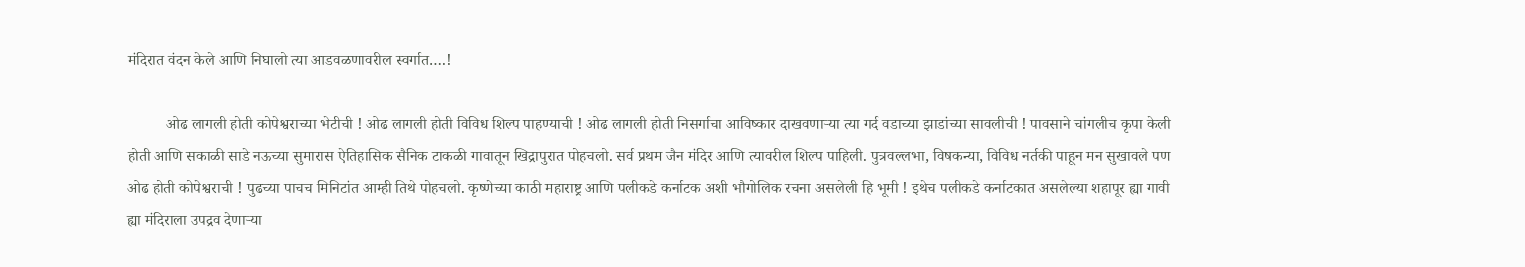मंदिरात वंदन केले आणि निघालो त्या आडवळणावरील स्वर्गात….!

          ओढ लागली होती कोपेश्वराच्या भेटीची ! ओढ लागली होती विविध शिल्प पाहण्याची ! ओढ लागली होती निसर्गाचा आविष्कार दाखवणाऱ्या त्या गर्द वडाच्या झाडांच्या सावलीची ! पावसाने चांगलीच कृपा केली होती आणि सकाळी साडे नऊच्या सुमारास ऐतिहासिक सैनिक टाकळी गावातून खिद्रापुरात पोहचलो. सर्व प्रथम जैन मंदिर आणि त्यावरील शिल्प पाहिली. पुत्रवल्लभा, विषकन्या, विविध नर्तकी पाहून मन सुखावले पण ओढ होती कोपेश्वराची ! पुढच्या पाचच मिनिटांत आम्ही तिथे पोहचलो. कृष्णेच्या काठी महाराष्ट्र आणि पलीकडे कर्नाटक अशी भौगोलिक रचना असलेली हि भूमी ! इथेच पलीकडे कर्नाटकात असलेल्या शहापूर ह्या गावी ह्या मंदिराला उपद्रव देणाऱ्या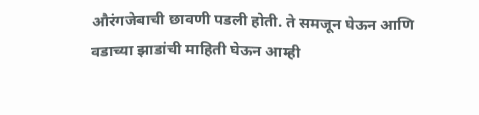औरंगजेबाची छावणी पडली होती. ते समजून घेऊन आणि वडाच्या झाडांची माहिती घेऊन आम्ही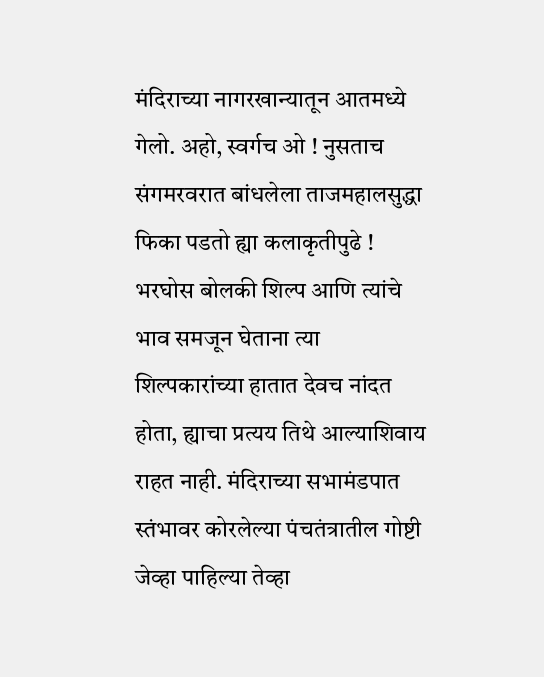मंदिराच्या नागरखान्यातून आतमध्ये गेलो. अहो, स्वर्गच ओ ! नुसताच संगमरवरात बांधलेला ताजमहालसुद्धा फिका पडतो ह्या कलाकृतीपुढे ! भरघोस बोलकी शिल्प आणि त्यांचे भाव समजून घेताना त्या शिल्पकारांच्या हातात देवच नांदत होता, ह्याचा प्रत्यय तिथे आल्याशिवाय राहत नाही. मंदिराच्या सभामंडपात स्तंभावर कोरलेल्या पंचतंत्रातील गोष्टी जेव्हा पाहिल्या तेव्हा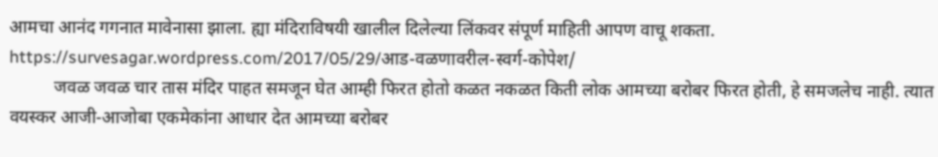आमचा आनंद गगनात मावेनासा झाला. ह्या मंदिराविषयी खालील दिलेल्या लिंकवर संपूर्ण माहिती आपण वाचू शकता.
https://survesagar.wordpress.com/2017/05/29/आड-वळणावरील-स्वर्ग-कोपेश/
          जवळ जवळ चार तास मंदिर पाहत समजून घेत आम्ही फिरत होतो कळत नकळत किती लोक आमच्या बरोबर फिरत होती, हे समजलेच नाही. त्यात वयस्कर आजी-आजोबा एकमेकांना आधार देत आमच्या बरोबर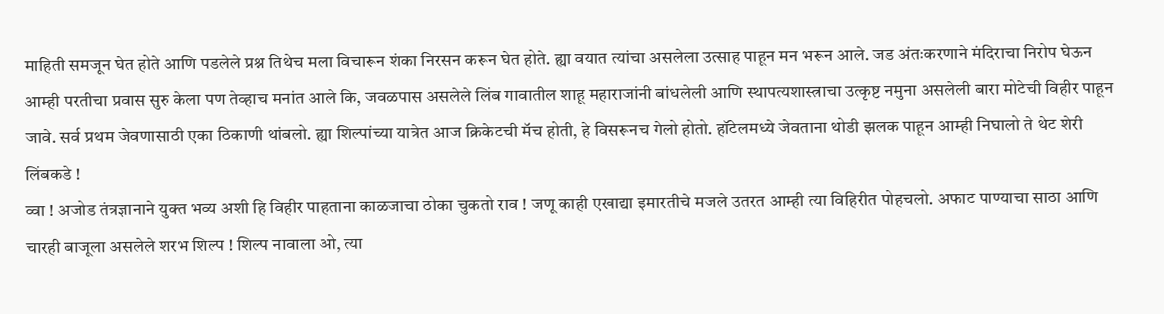माहिती समजून घेत होते आणि पडलेले प्रश्न तिथेच मला विचारून शंका निरसन करून घेत होते. ह्या वयात त्यांचा असलेला उत्साह पाहून मन भरून आले. जड अंतःकरणाने मंदिराचा निरोप घेऊन आम्ही परतीचा प्रवास सुरु केला पण तेव्हाच मनांत आले कि, जवळपास असलेले लिंब गावातील शाहू महाराजांनी बांधलेली आणि स्थापत्यशास्त्राचा उत्कृष्ट नमुना असलेली बारा मोटेची विहीर पाहून जावे. सर्व प्रथम जेवणासाठी एका ठिकाणी थांबलो. ह्या शिल्पांच्या यात्रेत आज क्रिकेटची मॅच होती, हे विसरूनच गेलो होतो. हॉटेलमध्ये जेवताना थोडी झलक पाहून आम्ही निघालो ते थेट शेरी लिंबकडे !
व्वा ! अजोड तंत्रज्ञानाने युक्त भव्य अशी हि विहीर पाहताना काळजाचा ठोका चुकतो राव ! जणू काही एखाद्या इमारतीचे मजले उतरत आम्ही त्या विहिरीत पोहचलो. अफाट पाण्याचा साठा आणि चारही बाजूला असलेले शरभ शिल्प ! शिल्प नावाला ओ, त्या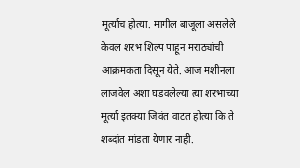मूर्त्याच होत्या. मागील बाजूला असलेले केवल शरभ शिल्प पाहून मराठ्यांची आक्रमकता दिसून येते. आज मशीनला लाजवेल अशा घडवलेल्या त्या शरभाच्या मूर्त्या इतक्या जिवंत वाटत होत्या कि ते शब्दांत मांडता येणार नाही.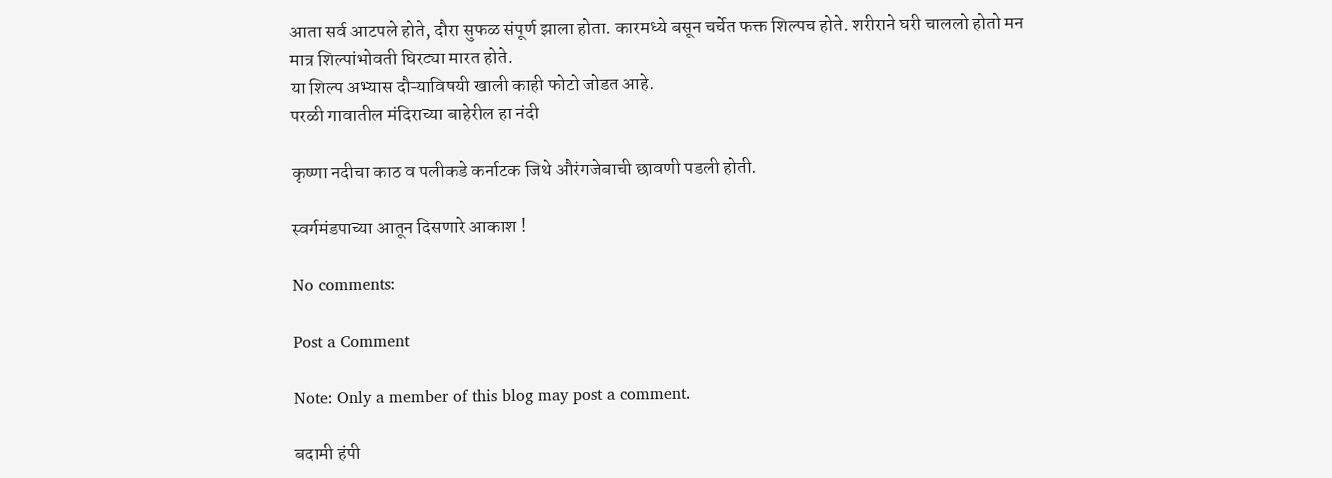आता सर्व आटपले होते, दौरा सुफळ संपूर्ण झाला होता. कारमध्ये बसून चर्चेत फक्त शिल्पच होते. शरीराने घरी चाललो होतो मन मात्र शिल्पांभोवती घिरट्या मारत होते.
या शिल्प अभ्यास दौऱ्याविषयी खाली काही फोटो जोडत आहे.
परळी गावातील मंदिराच्या बाहेरील हा नंदी

कृष्णा नदीचा काठ व पलीकडे कर्नाटक जिथे औरंगजेबाची छावणी पडली होती.

स्वर्गमंडपाच्या आतून दिसणारे आकाश !

No comments:

Post a Comment

Note: Only a member of this blog may post a comment.

बदामी हंपी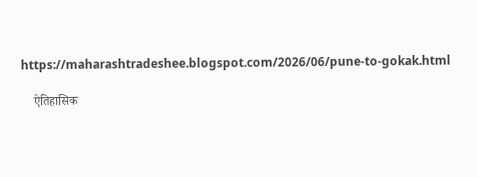https://maharashtradeshee.blogspot.com/2026/06/pune-to-gokak.html

    ऐतिहासिक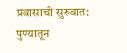प्रवासाची सुरुवात: पुण्यातून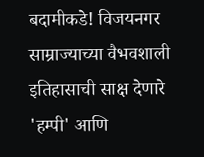बदामीकडे! विजयनगर साम्राज्याच्या वैभवशाली इतिहासाची साक्ष देणारे 'हम्पी' आणि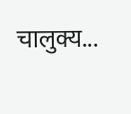चालुक्य...